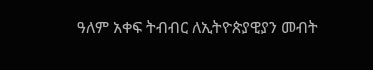ዓለም አቀፍ ትብብር ለኢትዮጵያዊያን መብት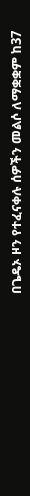በጌዴኦ ዞን የተፈናቀሉ ሰዎችን መልሶ ለማቋቋም ከ37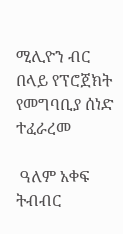ሚሊዮን ብር በላይ የፕሮጀክት የመግባቢያ ሰነድ ተፈራረመ

 ዓለም አቀፍ ትብብር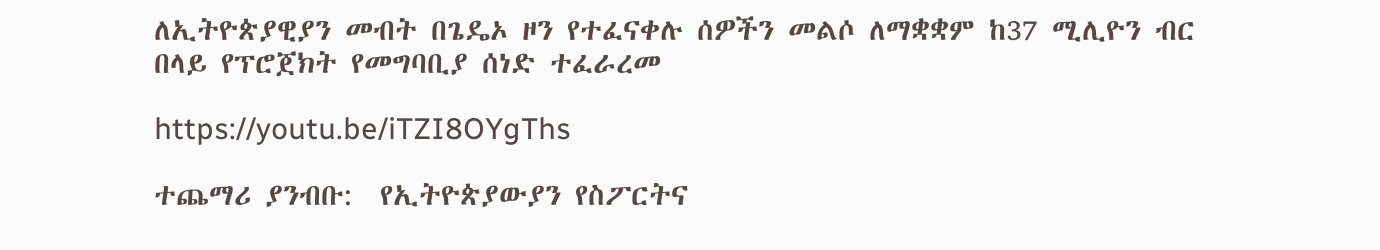ለኢትዮጵያዊያን መብት በጌዴኦ ዞን የተፈናቀሉ ሰዎችን መልሶ ለማቋቋም ከ37 ሚሊዮን ብር በላይ የፕሮጀክት የመግባቢያ ሰነድ ተፈራረመ

https://youtu.be/iTZI8OYgThs

ተጨማሪ ያንብቡ:  የኢትዮጵያውያን የስፖርትና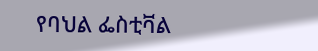የባህል ፌስቲቫል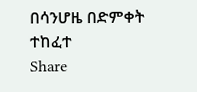በሳንሆዜ በድምቀት ተከፈተ
Share